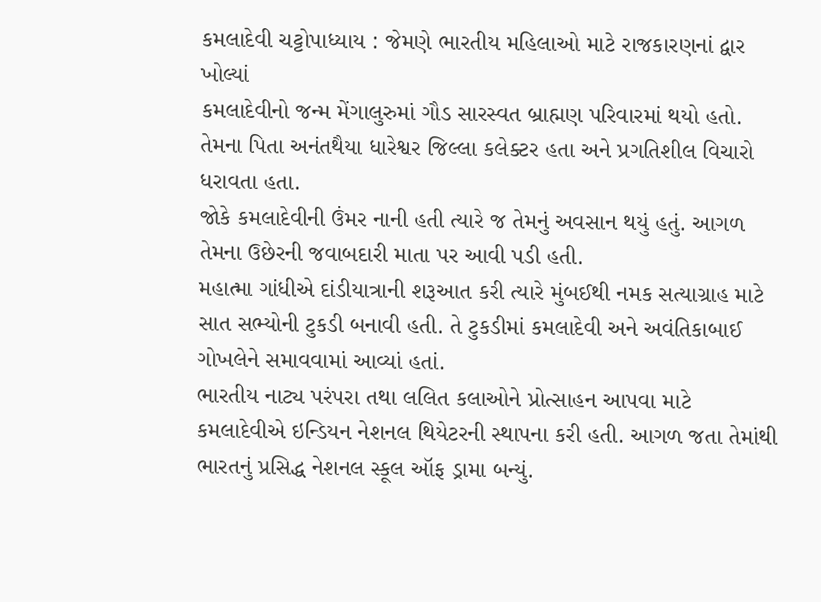કમલાદેવી ચટ્ટોપાધ્યાય : જેમણે ભારતીય મહિલાઓ માટે રાજકારણનાં દ્વાર ખોલ્યાં
કમલાદેવીનો જન્મ મેંગાલુરુમાં ગૌડ સારસ્વત બ્રાહ્મણ પરિવારમાં થયો હતો.
તેમના પિતા અનંતથૈયા ધારેશ્વર જિલ્લા કલેક્ટર હતા અને પ્રગતિશીલ વિચારો ધરાવતા હતા.
જોકે કમલાદેવીની ઉંમર નાની હતી ત્યારે જ તેમનું અવસાન થયું હતું. આગળ તેમના ઉછેરની જવાબદારી માતા પર આવી પડી હતી.
મહાત્મા ગાંધીએ દાંડીયાત્રાની શરૂઆત કરી ત્યારે મુંબઈથી નમક સત્યાગ્રાહ માટે સાત સભ્યોની ટુકડી બનાવી હતી. તે ટુકડીમાં કમલાદેવી અને અવંતિકાબાઈ ગોખલેને સમાવવામાં આવ્યાં હતાં.
ભારતીય નાટ્ય પરંપરા તથા લલિત કલાઓને પ્રોત્સાહન આપવા માટે કમલાદેવીએ ઇન્ડિયન નેશનલ થિયેટરની સ્થાપના કરી હતી. આગળ જતા તેમાંથી ભારતનું પ્રસિદ્ધ નેશનલ સ્કૂલ ઑફ ડ્રામા બન્યું.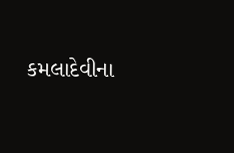કમલાદેવીના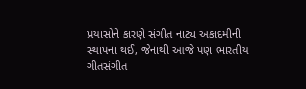પ્રયાસોને કારણે સંગીત નાટ્ય અકાદમીની સ્થાપના થઈ, જેનાથી આજે પણ ભારતીય ગીતસંગીત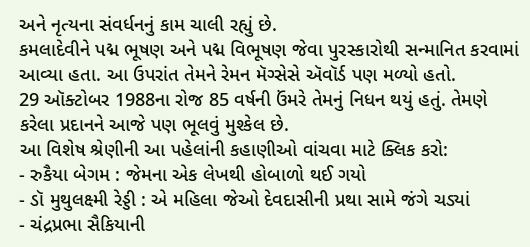અને નૃત્યના સંવર્ધનનું કામ ચાલી રહ્યું છે.
કમલાદેવીને પદ્મ ભૂષણ અને પદ્મ વિભૂષણ જેવા પુરસ્કારોથી સન્માનિત કરવામાં આવ્યા હતા. આ ઉપરાંત તેમને રેમન મૅગ્સેસે ઍવૉર્ડ પણ મળ્યો હતો.
29 ઑક્ટોબર 1988ના રોજ 85 વર્ષની ઉંમરે તેમનું નિધન થયું હતું. તેમણે કરેલા પ્રદાનને આજે પણ ભૂલવું મુશ્કેલ છે.
આ વિશેષ શ્રેણીની આ પહેલાંની કહાણીઓ વાંચવા માટે ક્લિક કરો:
- રુકૈયા બેગમ : જેમના એક લેખથી હોબાળો થઈ ગયો
- ડૉ મુથુલક્ષ્મી રેડ્ડી : એ મહિલા જેઓ દેવદાસીની પ્રથા સામે જંગે ચડ્યાં
- ચંદ્રપ્રભા સૈકિયાની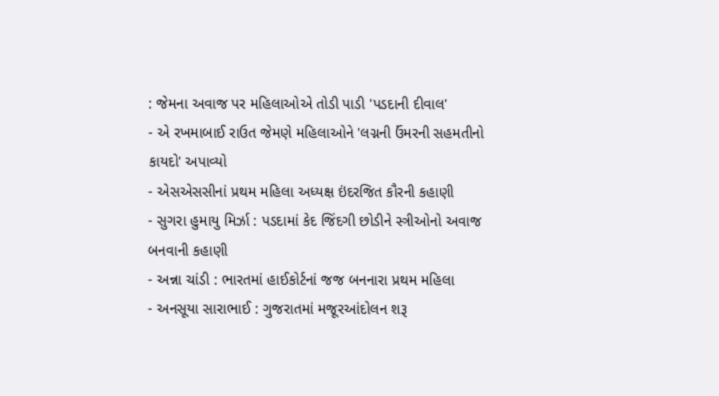: જેમના અવાજ પર મહિલાઓએ તોડી પાડી 'પડદાની દીવાલ'
- એ રખમાબાઈ રાઉત જેમણે મહિલાઓને 'લગ્નની ઉંમરની સહમતીનો કાયદો' અપાવ્યો
- એસએસસીનાં પ્રથમ મહિલા અધ્યક્ષ ઇંદરજિત કૌરની કહાણી
- સુગરા હુમાયુ મિર્ઝા : પડદામાં કેદ જિંદગી છોડીને સ્ત્રીઓનો અવાજ બનવાની કહાણી
- અન્ના ચાંડી : ભારતમાં હાઈકોર્ટનાં જજ બનનારા પ્રથમ મહિલા
- અનસૂયા સારાભાઈ : ગુજરાતમાં મજૂરઆંદોલન શરૂ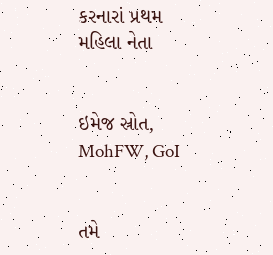કરનારાં પ્રથમ મહિલા નેતા


ઇમેજ સ્રોત, MohFW, GoI


તમે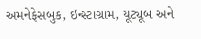અમનેફેસબુક, ઇન્સ્ટાગ્રામ, યૂટ્યૂબ અને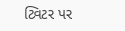ટ્વિટર પર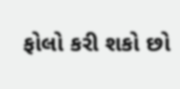ફોલો કરી શકો છો